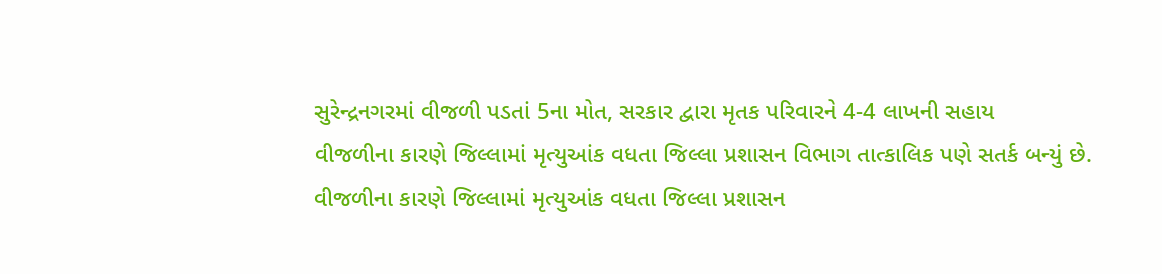સુરેન્દ્રનગરમાં વીજળી પડતાં 5ના મોત, સરકાર દ્વારા મૃતક પરિવારને 4-4 લાખની સહાય
વીજળીના કારણે જિલ્લામાં મૃત્યુઆંક વધતા જિલ્લા પ્રશાસન વિભાગ તાત્કાલિક પણે સતર્ક બન્યું છે.
વીજળીના કારણે જિલ્લામાં મૃત્યુઆંક વધતા જિલ્લા પ્રશાસન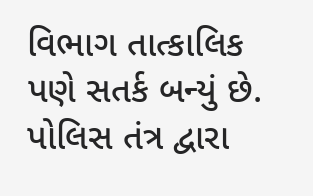વિભાગ તાત્કાલિક પણે સતર્ક બન્યું છે.
પોલિસ તંત્ર દ્વારા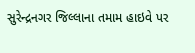સુરેન્દ્રનગર જિલ્લાના તમામ હાઇવે પર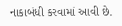નાકાબંધી કરવામાં આવી છે.